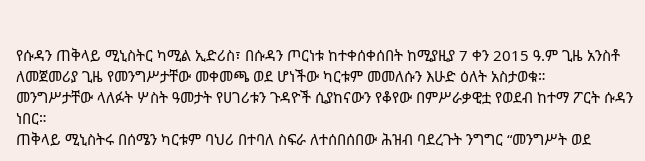የሱዳን ጠቅላይ ሚኒስትር ካሚል ኢድሪስ፣ በሱዳን ጦርነቱ ከተቀሰቀሰበት ከሚያዚያ 7 ቀን 2015 ዓ.ም ጊዜ አንስቶ ለመጀመሪያ ጊዜ የመንግሥታቸው መቀመጫ ወደ ሆነችው ካርቱም መመለሱን እሁድ ዕለት አስታወቁ።
መንግሥታቸው ላለፉት ሦስት ዓመታት የሀገሪቱን ጉዳዮች ሲያከናውን የቆየው በምሥራቃዊቷ የወደብ ከተማ ፖርት ሱዳን ነበር።
ጠቅላይ ሚኒስትሩ በሰሜን ካርቱም ባህሪ በተባለ ስፍራ ለተሰበሰበው ሕዝብ ባደረጉት ንግግር “መንግሥት ወደ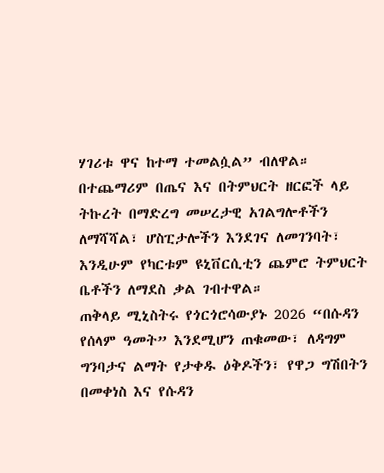ሃገሪቱ ዋና ከተማ ተመልሷል” ብለዋል።
በተጨማሪም በጤና እና በትምህርት ዘርፎች ላይ ትኩረት በማድረግ መሠረታዊ አገልግሎቶችን ለማሻሻል፣ ሆስፒታሎችን እንደገና ለመገንባት፣ እንዲሁም የካርቱም ዩኒቨርሲቲን ጨምሮ ትምህርት ቤቶችን ለማደስ ቃል ገብተዋል።
ጠቅላይ ሚኒስትሩ የጎርጎሮሳውያኑ 2026 “በሱዳን የሰላም ዓመት” እንደሚሆን ጠቁመው፣ ለዳግም ግንባታና ልማት የታቀዱ ዕቅዶችን፣ የዋጋ ግሽበትን በመቀነስ እና የሱዳን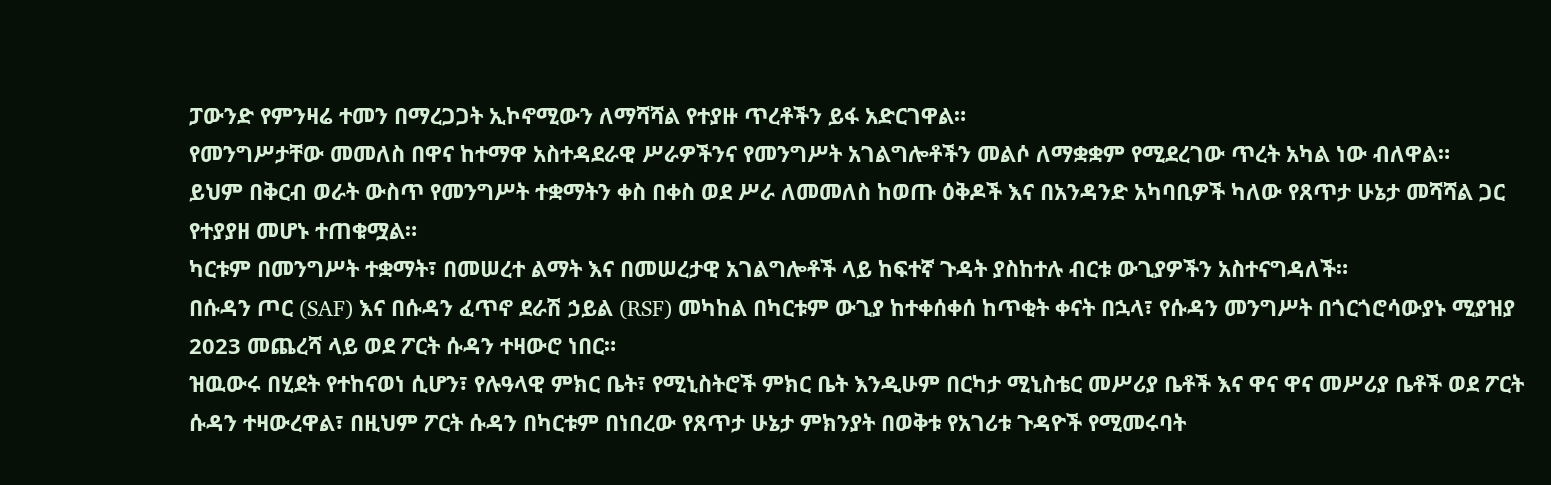ፓውንድ የምንዛሬ ተመን በማረጋጋት ኢኮኖሚውን ለማሻሻል የተያዙ ጥረቶችን ይፋ አድርገዋል።
የመንግሥታቸው መመለስ በዋና ከተማዋ አስተዳደራዊ ሥራዎችንና የመንግሥት አገልግሎቶችን መልሶ ለማቋቋም የሚደረገው ጥረት አካል ነው ብለዋል።
ይህም በቅርብ ወራት ውስጥ የመንግሥት ተቋማትን ቀስ በቀስ ወደ ሥራ ለመመለስ ከወጡ ዕቅዶች እና በአንዳንድ አካባቢዎች ካለው የጸጥታ ሁኔታ መሻሻል ጋር የተያያዘ መሆኑ ተጠቁሟል።
ካርቱም በመንግሥት ተቋማት፣ በመሠረተ ልማት እና በመሠረታዊ አገልግሎቶች ላይ ከፍተኛ ጉዳት ያስከተሉ ብርቱ ውጊያዎችን አስተናግዳለች።
በሱዳን ጦር (SAF) እና በሱዳን ፈጥኖ ደራሽ ኃይል (RSF) መካከል በካርቱም ውጊያ ከተቀሰቀሰ ከጥቂት ቀናት በኋላ፣ የሱዳን መንግሥት በጎርጎሮሳውያኑ ሚያዝያ 2023 መጨረሻ ላይ ወደ ፖርት ሱዳን ተዛውሮ ነበር።
ዝዉውሩ በሂደት የተከናወነ ሲሆን፣ የሉዓላዊ ምክር ቤት፣ የሚኒስትሮች ምክር ቤት እንዲሁም በርካታ ሚኒስቴር መሥሪያ ቤቶች እና ዋና ዋና መሥሪያ ቤቶች ወደ ፖርት ሱዳን ተዛውረዋል፣ በዚህም ፖርት ሱዳን በካርቱም በነበረው የጸጥታ ሁኔታ ምክንያት በወቅቱ የአገሪቱ ጉዳዮች የሚመሩባት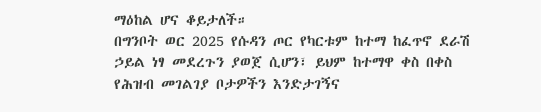ማዕከል ሆና ቆይታለች።
በግንቦት ወር 2025 የሱዳን ጦር የካርቱም ከተማ ከፈጥኖ ደራሽ ኃይል ነፃ መደረጉን ያወጀ ሲሆን፣ ይህም ከተማዋ ቀስ በቀስ የሕዝብ መገልገያ ቦታዎችን እንድታገኝና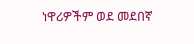ነዋሪዎችም ወደ መደበኛ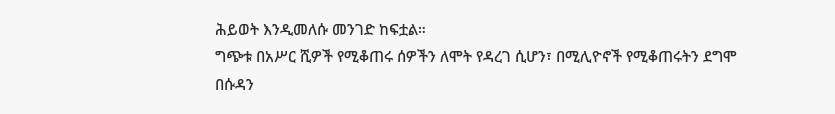ሕይወት እንዲመለሱ መንገድ ከፍቷል።
ግጭቱ በአሥር ሺዎች የሚቆጠሩ ሰዎችን ለሞት የዳረገ ሲሆን፣ በሚሊዮኖች የሚቆጠሩትን ደግሞ በሱዳን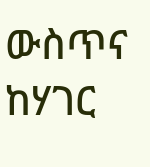ውስጥና ከሃገር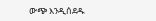ውጭ እንዲሰደዱ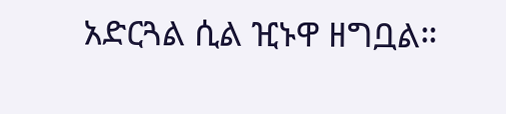አድርጓል ሲል ዢኑዋ ዘግቧል።